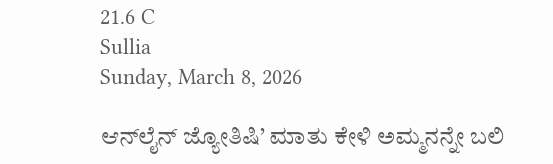21.6 C
Sullia
Sunday, March 8, 2026

ಆನ್‌ಲೈನ್ ಜ್ಯೋತಿಷಿ’ ಮಾತು ಕೇಳಿ ಅಮ್ಮನನ್ನೇ ಬಲಿ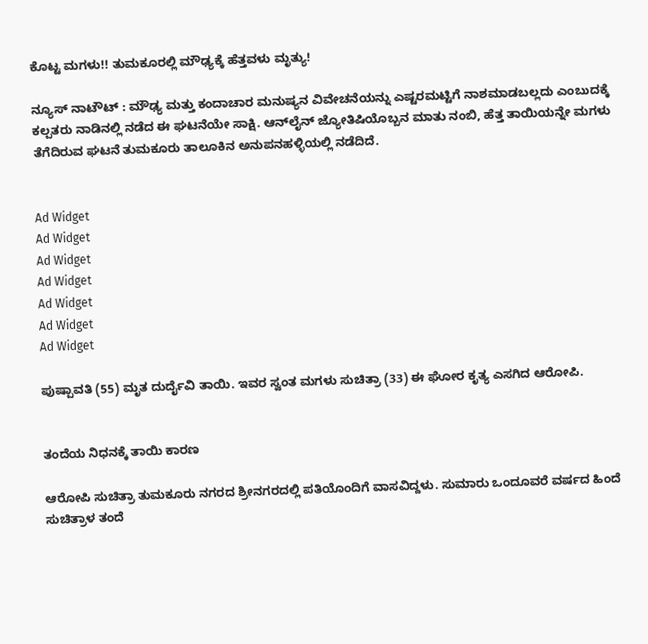ಕೊಟ್ಟ ಮಗಳು!! ತುಮಕೂರಲ್ಲಿ ಮೌಢ್ಯಕ್ಕೆ ಹೆತ್ತವಳು ಮೃತ್ಯು!

ನ್ಯೂಸ್ ನಾಟೌಟ್ : ಮೌಢ್ಯ ಮತ್ತು ಕಂದಾಚಾರ ಮನುಷ್ಯನ ವಿವೇಚನೆಯನ್ನು ಎಷ್ಟರಮಟ್ಟಿಗೆ ನಾಶಮಾಡಬಲ್ಲದು ಎಂಬುದಕ್ಕೆ ಕಲ್ಪತರು ನಾಡಿನಲ್ಲಿ ನಡೆದ ಈ ಘಟನೆಯೇ ಸಾಕ್ಷಿ. ಆನ್‌ಲೈನ್ ಜ್ಯೋತಿಷಿಯೊಬ್ಬನ ಮಾತು ನಂಬಿ, ಹೆತ್ತ ತಾಯಿಯನ್ನೇ ಮಗಳು ತೆಗೆದಿರುವ ಘಟನೆ ತುಮಕೂರು ತಾಲೂಕಿನ ಅನುಪನಹಳ್ಳಿಯಲ್ಲಿ ನಡೆದಿದೆ.


Ad Widget
Ad Widget
Ad Widget
Ad Widget
Ad Widget
Ad Widget
Ad Widget

ಪುಷ್ಪಾವತಿ (55) ಮೃತ ದುರ್ದೈವಿ ತಾಯಿ. ಇವರ ಸ್ವಂತ ಮಗಳು ಸುಚಿತ್ರಾ (33) ಈ ಘೋರ ಕೃತ್ಯ ಎಸಗಿದ ಆರೋಪಿ.


ತಂದೆಯ ನಿಧನಕ್ಕೆ ತಾಯಿ ಕಾರಣ

ಆರೋಪಿ ಸುಚಿತ್ರಾ ತುಮಕೂರು ನಗರದ ಶ್ರೀನಗರದಲ್ಲಿ ಪತಿಯೊಂದಿಗೆ ವಾಸವಿದ್ದಳು. ಸುಮಾರು ಒಂದೂವರೆ ವರ್ಷದ ಹಿಂದೆ ಸುಚಿತ್ರಾಳ ತಂದೆ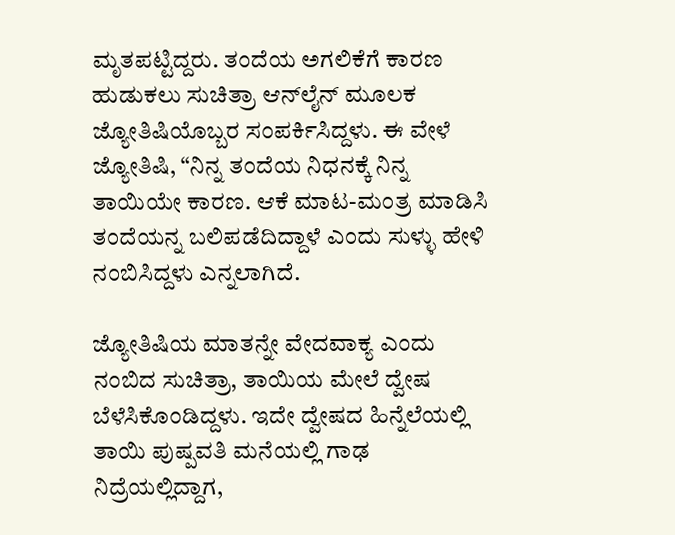ಮೃತಪಟ್ಟಿದ್ದರು. ತಂದೆಯ ಅಗಲಿಕೆಗೆ ಕಾರಣ ಹುಡುಕಲು ಸುಚಿತ್ರಾ ಆನ್‌ಲೈನ್ ಮೂಲಕ ಜ್ಯೋತಿಷಿಯೊಬ್ಬರ ಸಂಪರ್ಕಿಸಿದ್ದಳು. ಈ ವೇಳೆ ಜ್ಯೋತಿಷಿ, “ನಿನ್ನ ತಂದೆಯ ನಿಧನಕ್ಕೆ ನಿನ್ನ ತಾಯಿಯೇ ಕಾರಣ. ಆಕೆ ಮಾಟ-ಮಂತ್ರ ಮಾಡಿಸಿ ತಂದೆಯನ್ನ ಬಲಿಪಡೆದಿದ್ದಾಳೆ ಎಂದು ಸುಳ್ಳು ಹೇಳಿ ನಂಬಿಸಿದ್ದಳು ಎನ್ನಲಾಗಿದೆ.

ಜ್ಯೋತಿಷಿಯ ಮಾತನ್ನೇ ವೇದವಾಕ್ಯ ಎಂದು ನಂಬಿದ ಸುಚಿತ್ರಾ, ತಾಯಿಯ ಮೇಲೆ ದ್ವೇಷ ಬೆಳೆಸಿಕೊಂಡಿದ್ದಳು. ಇದೇ ದ್ವೇಷದ ಹಿನ್ನೆಲೆಯಲ್ಲಿ ತಾಯಿ ಪುಷ್ಪವತಿ ಮನೆಯಲ್ಲಿ ಗಾಢ ನಿದ್ರೆಯಲ್ಲಿದ್ದಾಗ,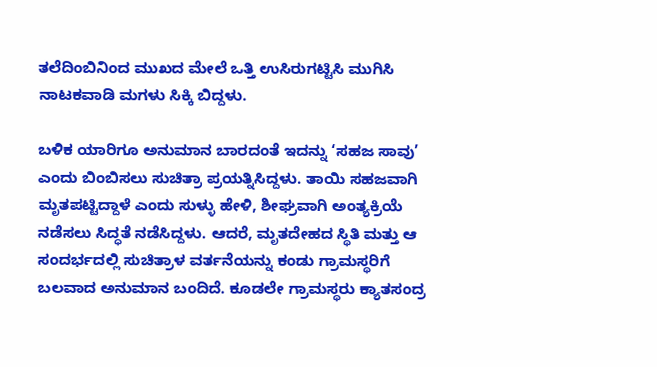ತಲೆದಿಂಬಿನಿಂದ ಮುಖದ ಮೇಲೆ ಒತ್ತಿ ಉಸಿರುಗಟ್ಟಿಸಿ ಮುಗಿಸಿ
ನಾಟಕವಾಡಿ ಮಗಳು ಸಿಕ್ಕಿ ಬಿದ್ದಳು.

ಬಳಿಕ ಯಾರಿಗೂ ಅನುಮಾನ ಬಾರದಂತೆ ಇದನ್ನು ‘ಸಹಜ ಸಾವು’ ಎಂದು ಬಿಂಬಿಸಲು ಸುಚಿತ್ರಾ ಪ್ರಯತ್ನಿಸಿದ್ದಳು. ತಾಯಿ ಸಹಜವಾಗಿ ಮೃತಪಟ್ಟಿದ್ದಾಳೆ ಎಂದು ಸುಳ್ಳು ಹೇಳಿ, ಶೀಘ್ರವಾಗಿ ಅಂತ್ಯಕ್ರಿಯೆ ನಡೆಸಲು ಸಿದ್ಧತೆ ನಡೆಸಿದ್ದಳು. ಆದರೆ, ಮೃತದೇಹದ ಸ್ಥಿತಿ ಮತ್ತು ಆ ಸಂದರ್ಭದಲ್ಲಿ ಸುಚಿತ್ರಾಳ ವರ್ತನೆಯನ್ನು ಕಂಡು ಗ್ರಾಮಸ್ಥರಿಗೆ ಬಲವಾದ ಅನುಮಾನ ಬಂದಿದೆ. ಕೂಡಲೇ ಗ್ರಾಮಸ್ಥರು ಕ್ಯಾತಸಂದ್ರ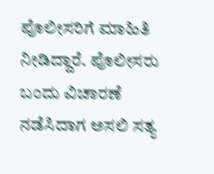ಪೊಲೀಸರಿಗೆ ಮಾಹಿತಿ ನೀಡಿದ್ದಾರೆ. ಪೊಲೀಸರು ಬಂದು ವಿಚಾರಣೆ ನಡೆಸಿದಾಗ ಅಸಲಿ ಸತ್ಯ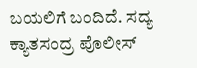ಬಯಲಿಗೆ ಬಂದಿದೆ. ಸದ್ಯ ಕ್ಯಾತಸಂದ್ರ ಪೊಲೀಸ್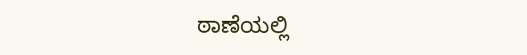ಠಾಣೆಯಲ್ಲಿ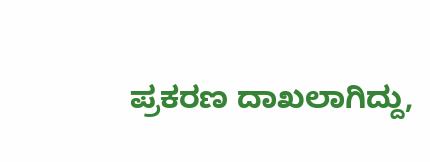ಪ್ರಕರಣ ದಾಖಲಾಗಿದ್ದು,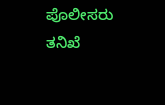ಪೊಲೀಸರು ತನಿಖೆ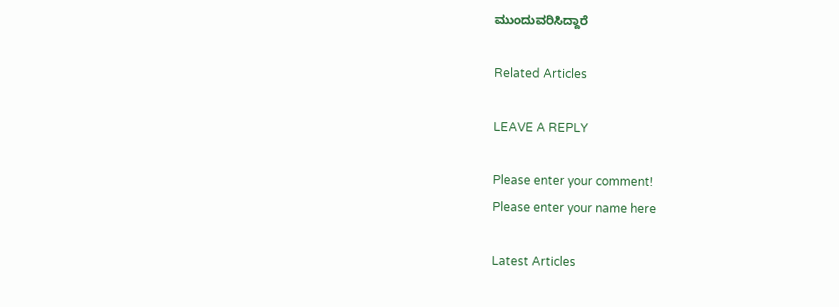ಮುಂದುವರಿಸಿದ್ದಾರೆ

Related Articles

LEAVE A REPLY

Please enter your comment!
Please enter your name here

Latest Articles